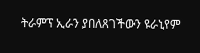ትራምፕ ኢራን ያበለጸገችውን ዩራኒየም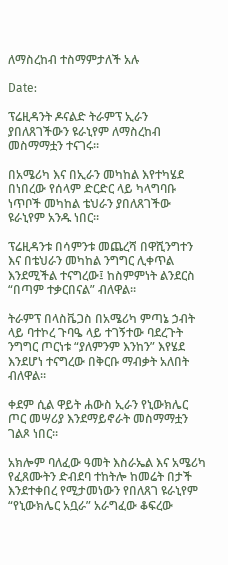ለማስረከብ ተስማምታለች አሉ

Date:

ፕሬዚዳንት ዶናልድ ትራምፕ ኢራን ያበለጸገችውን ዩራኒየም ለማስረከብ መስማማቷን ተናገሩ።

በአሜሪካ እና በኢራን መካከል እየተካሄደ በነበረው የሰላም ድርድር ላይ ካላግባቡ ነጥቦች መካከል ቴህራን ያበለጸገችው ዩራኒየም አንዱ ነበር።

ፕሬዚዳንቱ በሳምንቱ መጨረሻ በዋሺንግተን እና በቴህራን መካከል ንግግር ሊቀጥል እንደሚችል ተናግረው፤ ከስምምነት ልንደርስ “በጣም ተቃርበናል” ብለዋል።

ትራምፕ በላስቬጋስ በአሜሪካ ምጣኔ ኃብት ላይ ባተኮረ ጉባዔ ላይ ተገኝተው ባደረጉት ንግግር ጦርነቱ “ያለምንም እንከን” እየሄደ እንደሆነ ተናግረው በቅርቡ ማብቃት አለበት ብለዋል።

ቀደም ሲል ዋይት ሐውስ ኢራን የኒውክሌር ጦር መሣሪያ እንደማይኖራት መስማማቷን ገልጾ ነበር።

አክሎም ባለፈው ዓመት እስራኤል እና አሜሪካ የፈጸሙትን ድብደባ ተከትሎ ከመሬት በታች እንደተቀበረ የሚታመነውን የበለጸገ ዩራኒየም “የኒውክሌር አቧራ” አራግፈው ቆፍረው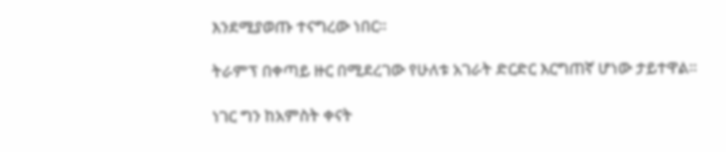እንደሚያወጡ ተናግረው ነበር።

ትራምፕ በቀጣይ ዙር በሚደረገው የሁለቱ አገራት ድርድር እርግጠኛ ሆነው ታይተዋል።

ነገር ግን ከአምስት ቀናት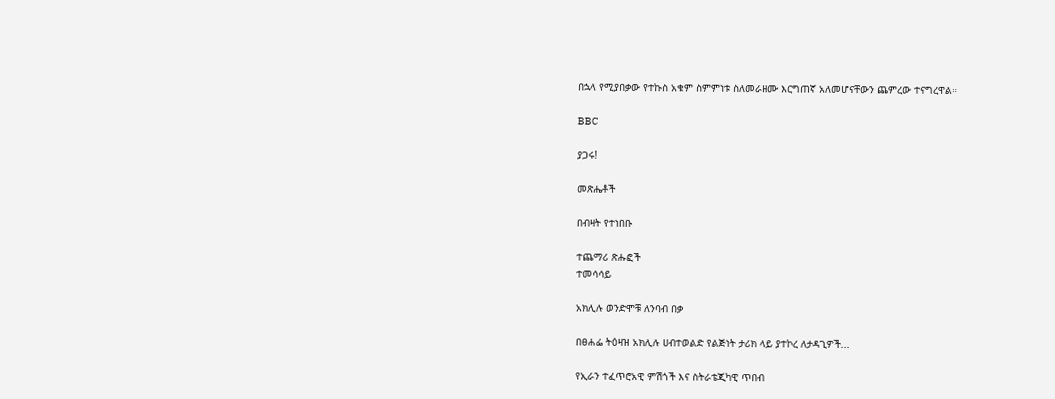በኋላ የሚያበቃው የተኩስ አቁም ስምምነቱ ስለመራዘሙ እርግጠኛ አለመሆናቸውን ጨምረው ተናግረዋል።

BBC

ያጋሩ!

መጽሔቶች

በብዛት የተነበቡ

ተጨማሪ ጽሑፎች
ተመሳሳይ

አክሊሉ ወንድሞቹ ለንባብ በቃ

በፀሐፌ ትዕዛዝ አክሊሉ ሀብተወልድ የልጅነት ታሪክ ላይ ያተኮረ ለታዳጊዎች...

የኢራን ተፈጥሮአዊ ምሽጎች እና ስትራቴጂካዊ ጥበብ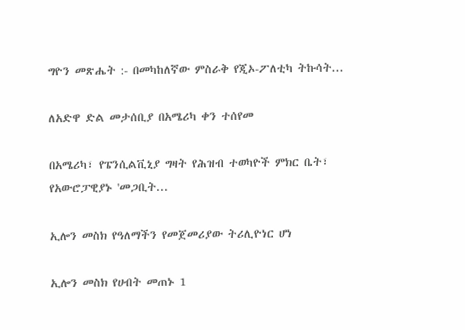ግዮን መጽሔት :- በመካከለኛው ምስራቅ የጂኦ-ፖለቲካ ትኩሳት...

ለአድዋ ድል መታሰቢያ በአሜሪካ ቀን ተሰየመ

በአሜሪካ፣ የፔንሲልቪኒያ ግዛት የሕዝብ ተወካዮች ምክር ቤት፣ የአውሮፓዊያኑ 'መጋቢት...

ኢሎን መስክ የዓለማችን የመጀመሪያው ትሪሊዮነር ሆነ

ኢሎን መስክ የሀብት መጠኑ 1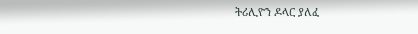ትሪሊዮን ዶላር ያለፈ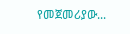የመጀመሪያው...